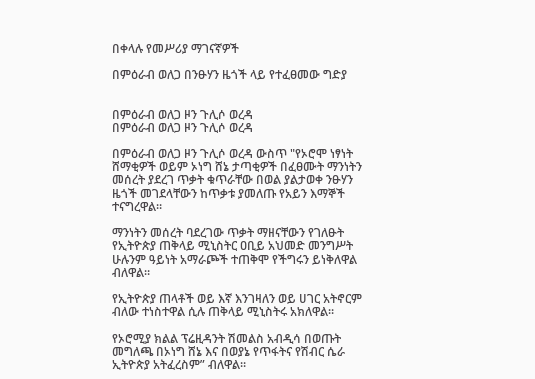በቀላሉ የመሥሪያ ማገናኛዎች

በምዕራብ ወለጋ በንፁሃን ዜጎች ላይ የተፈፀመው ግድያ


በምዕራብ ወለጋ ዞን ጉሊሶ ወረዳ
በምዕራብ ወለጋ ዞን ጉሊሶ ወረዳ

በምዕራብ ወለጋ ዞን ጉሊሶ ወረዳ ውስጥ "የኦሮሞ ነፃነት ሸማቂዎች ወይም ኦነግ ሸኔ ታጣቂዎች በፈፀሙት ማንነትን መሰረት ያደረገ ጥቃት ቁጥራቸው በወል ያልታወቀ ንፁሃን ዜጎች መገደላቸውን ከጥቃቱ ያመለጡ የአይን እማኞች ተናግረዋል።

ማንነትን መሰረት ባደረገው ጥቃት ማዘናቸውን የገለፁት የኢትዮጵያ ጠቅላይ ሚኒስትር ዐቢይ አህመድ መንግሥት ሁሉንም ዓይነት አማራጮች ተጠቅሞ የችግሩን ይነቅለዋል ብለዋል።

የኢትዮጵያ ጠላቶች ወይ እኛ እንገዛለን ወይ ሀገር አትኖርም ብለው ተነስተዋል ሲሉ ጠቅላይ ሚኒስትሩ አክለዋል።

የኦሮሚያ ክልል ፕሬዚዳንት ሽመልስ አብዲሳ በወጡት መግለጫ በኦነግ ሸኔ እና በወያኔ የጥፋትና የሽብር ሴራ ኢትዮጵያ አትፈረስም” ብለዋል።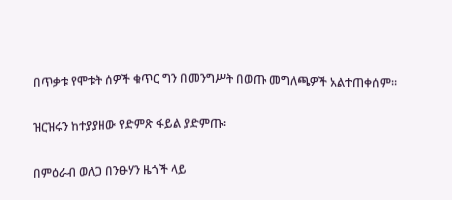በጥቃቱ የሞቱት ሰዎች ቁጥር ግን በመንግሥት በወጡ መግለጫዎች አልተጠቀሰም።

ዝርዝሩን ከተያያዘው የድምጽ ፋይል ያድምጡ፡

በምዕራብ ወለጋ በንፁሃን ዜጎች ላይ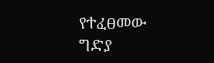የተፈፀመው ግድያ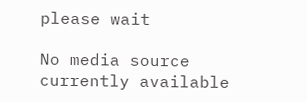please wait

No media source currently available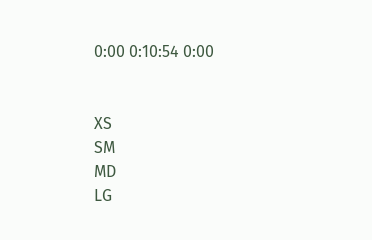0:00 0:10:54 0:00


XS
SM
MD
LG